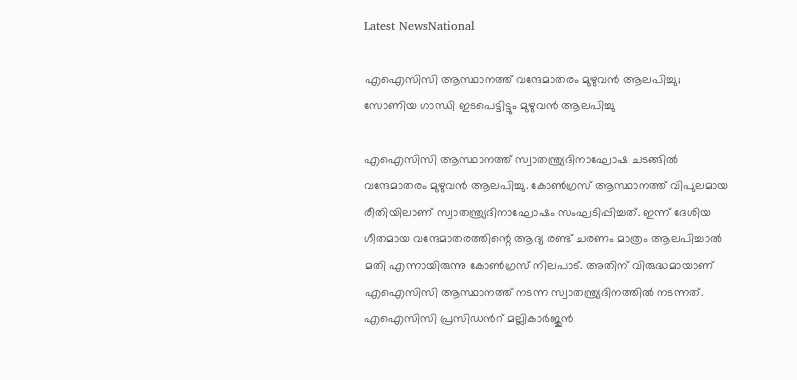Latest NewsNational

എഐസിസി ആസ്ഥാനത്ത് വന്ദേമാതരം മുഴുവൻ ആലപിച്ചു; സോണിയ ഗാന്ധി ഇടപെട്ടിട്ടും മുഴുവൻ ആലപിച്ചു

എഐസിസി ആസ്ഥാനത്ത് സ്വാതന്ത്ര്യദിനാഘോഷ ചടങ്ങിൽ വന്ദേമാതരം മുഴുവൻ ആലപിച്ചു. കോൺഗ്രസ് ആസ്ഥാനത്ത് വിപുലമായ രീതിയിലാണ് സ്വാതന്ത്ര്യദിനാഘോഷം സംഘടിപ്പിച്ചത്. ഇന്ന് ദേശിയ ഗീതമായ വന്ദേമാതരത്തിന്റെ ആദ്യ രണ്ട് ചരണം മാത്രം ആലപിച്ചാൽ മതി എന്നായിരുന്നു കോൺഗ്രസ് നിലപാട്. അതിന് വിരുദ്ധമായാണ് എഐസിസി ആസ്ഥാനത്ത് നടന്ന സ്വാതന്ത്ര്യദിനത്തിൽ നടന്നത്. എഐസിസി പ്രസിഡന്‍റ് മല്ലികാർജുൻ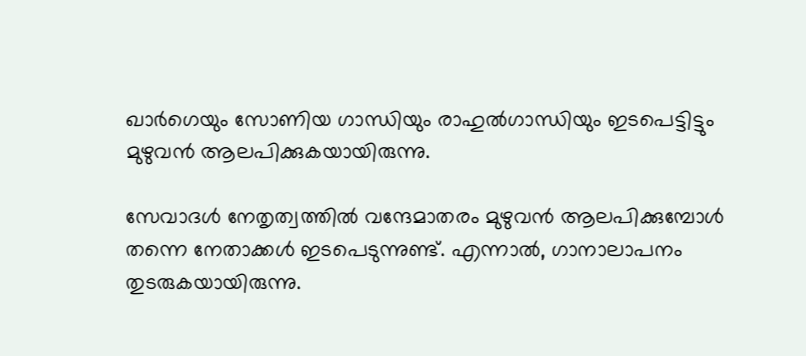ഖാർഗെയും സോണിയ ഗാന്ധിയും രാഹുൽഗാന്ധിയും ഇടപെട്ടിട്ടും മുഴുവൻ ആലപിക്കുകയായിരുന്നു.

സേവാദൾ നേതൃത്വത്തിൽ വന്ദേമാതരം മുഴുവൻ ആലപിക്കുമ്പോൾ തന്നെ നേതാക്കൾ ഇടപെടുന്നുണ്ട്. എന്നാൽ, ഗാനാലാപനം തുടരുകയായിരുന്നു.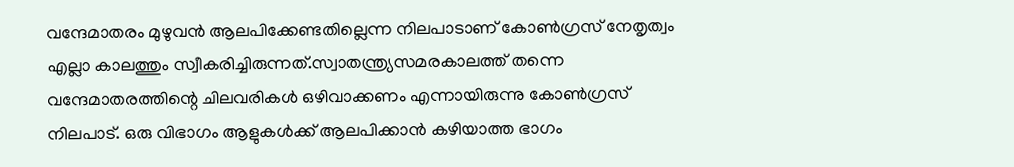വന്ദേമാതരം മുഴുവൻ ആലപിക്കേണ്ടതില്ലെന്ന നിലപാടാണ് കോൺഗ്രസ് നേതൃത്വം എല്ലാ കാലത്തും സ്വീകരിച്ചിരുന്നത്.സ്വാതന്ത്ര്യസമരകാലത്ത് തന്നെ വന്ദേമാതരത്തിന്റെ ചിലവരികൾ ഒഴിവാക്കണം എന്നായിരുന്നു കോൺഗ്രസ് നിലപാട്. ഒരു വിഭാഗം ആളുകൾക്ക് ആലപിക്കാൻ കഴിയാത്ത ഭാഗം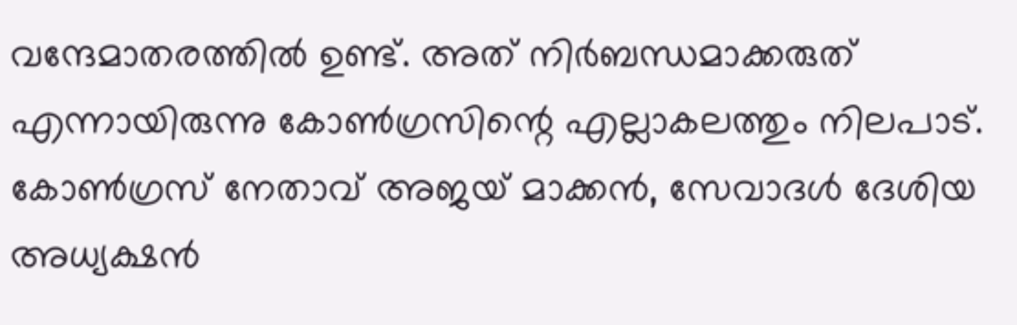വന്ദേമാതരത്തിൽ ഉണ്ട്. അത് നിർബന്ധമാക്കരുത് എന്നായിരുന്നു കോൺഗ്രസിന്റെ എല്ലാകലത്തും നിലപാട്. കോൺഗ്രസ് നേതാവ് അജയ് മാക്കൻ, സേവാദൾ ദേശിയ അധ്യക്ഷൻ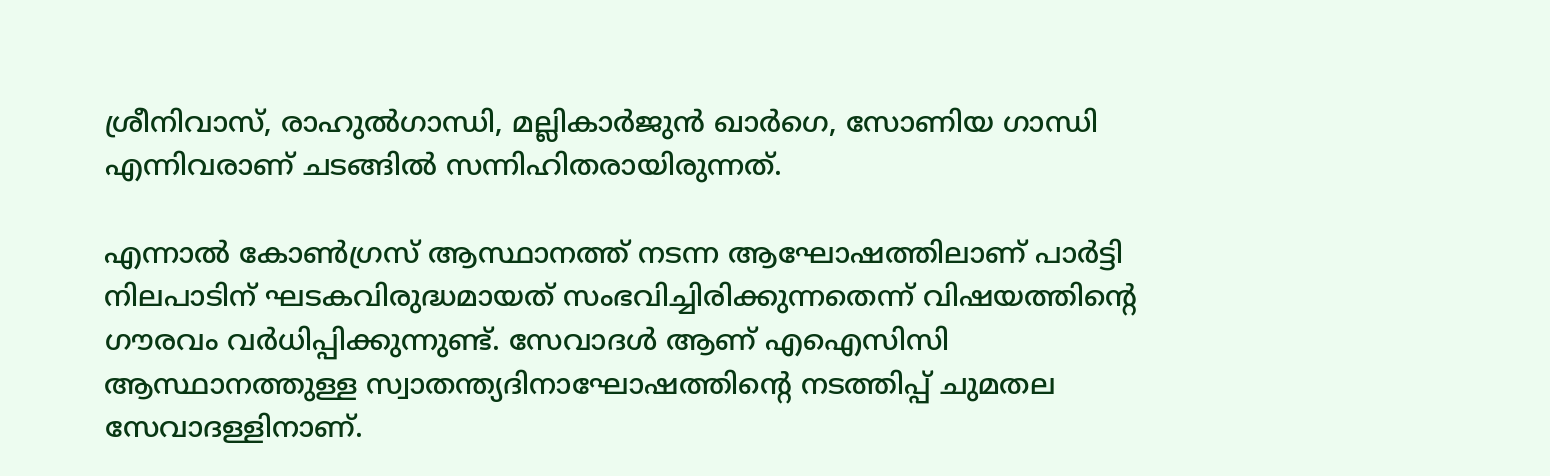ശ്രീനിവാസ്, രാഹുൽഗാന്ധി, മല്ലികാർജുൻ ഖാർഗെ, സോണിയ ഗാന്ധി എന്നിവരാണ് ചടങ്ങിൽ സന്നിഹിതരായിരുന്നത്.

എന്നാൽ കോൺഗ്രസ് ആസ്ഥാനത്ത് നടന്ന ആഘോഷത്തിലാണ് പാർട്ടി നിലപാടിന് ഘടകവിരുദ്ധമായത് സംഭവിച്ചിരിക്കുന്നതെന്ന് വിഷയത്തിന്റെ ഗൗരവം വർധിപ്പിക്കുന്നുണ്ട്. സേവാദൾ ആണ് എഐസിസി ആസ്ഥാനത്തുള്ള സ്വാതന്ത്യദിനാഘോഷത്തിന്റെ നടത്തിപ്പ് ചുമതല സേവാദള്ളിനാണ്.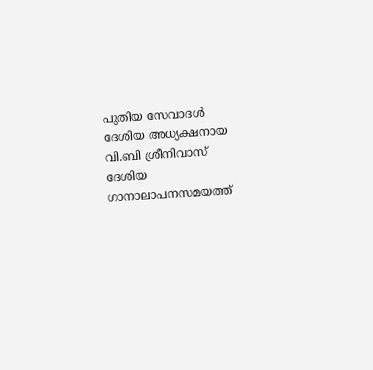പുതിയ സേവാദൾ ദേശിയ അധ്യക്ഷനായ വി.ബി ശ്രീനിവാസ് ദേശിയ ഗാനാലാപനസമയത്ത്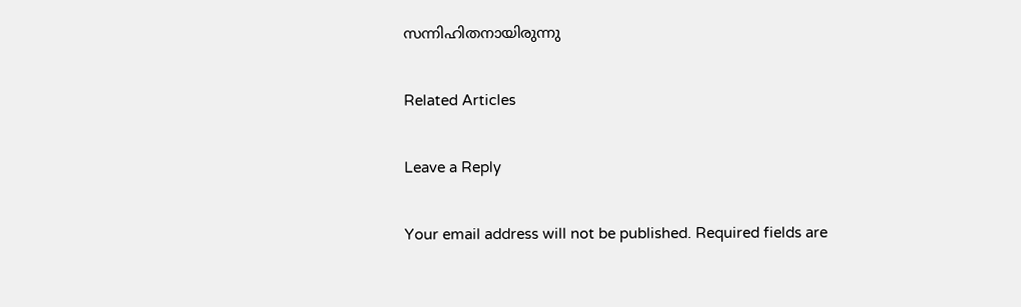സന്നിഹിതനായിരുന്നു

Related Articles

Leave a Reply

Your email address will not be published. Required fields are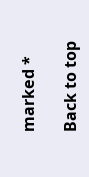marked *

Back to top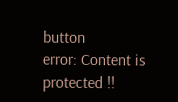button
error: Content is protected !!